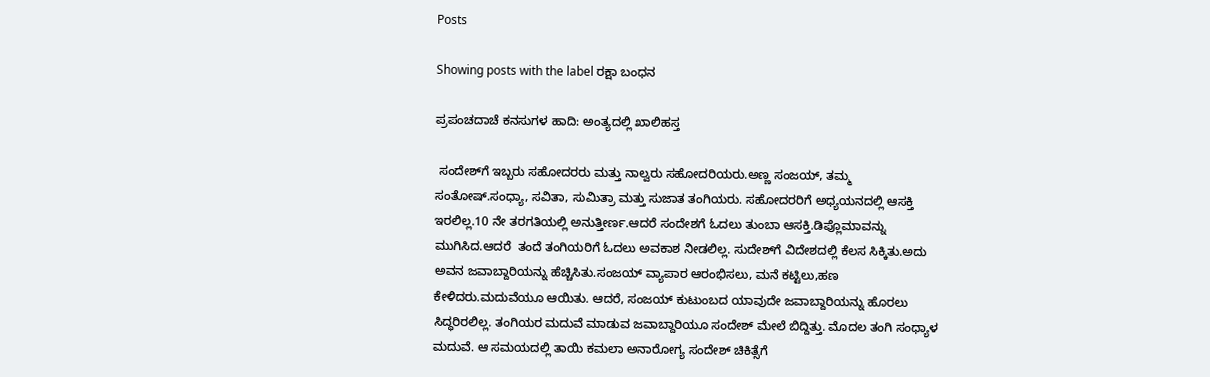Posts

Showing posts with the label ರಕ್ಷಾ ಬಂಧನ

ಪ್ರಪಂಚದಾಚೆ ಕನಸುಗಳ ಹಾದಿ: ಅಂತ್ಯದಲ್ಲಿ ಖಾಲಿಹಸ್ತ

 ಸಂದೇಶ್‌ಗೆ ಇಬ್ಬರು ಸಹೋದರರು ಮತ್ತು ನಾಲ್ವರು ಸಹೋದರಿಯರು.ಅಣ್ಣ ಸಂಜಯ್, ತಮ್ಮ ಸಂತೋಷ್.ಸಂಧ್ಯಾ, ಸವಿತಾ, ಸುಮಿತ್ರಾ ಮತ್ತು ಸುಜಾತ ತಂಗಿಯರು. ಸಹೋದರರಿಗೆ ಅಧ್ಯಯನದಲ್ಲಿ ಆಸಕ್ತಿ ಇರಲಿಲ್ಲ.10 ನೇ ತರಗತಿಯಲ್ಲಿ ಅನುತ್ತೀರ್ಣ.ಆದರೆ ಸಂದೇಶಗೆ ಓದಲು ತುಂಬಾ ಆಸಕ್ತಿ.ಡಿಪ್ಲೊಮಾವನ್ನು  ಮುಗಿಸಿದ.ಆದರೆ  ತಂದೆ ತಂಗಿಯರಿಗೆ ಓದಲು ಅವಕಾಶ ನೀಡಲಿಲ್ಲ. ಸುದೇಶ್‌ಗೆ ವಿದೇಶದಲ್ಲಿ ಕೆಲಸ ಸಿಕ್ಕಿತು.ಅದು ಅವನ ಜವಾಬ್ದಾರಿಯನ್ನು ಹೆಚ್ಚಿಸಿತು.ಸಂಜಯ್ ವ್ಯಾಪಾರ ಆರಂಭಿಸಲು, ಮನೆ ಕಟ್ಟಿಲು,ಹಣ ಕೇಳಿದರು.ಮದುವೆಯೂ ಆಯಿತು. ಆದರೆ, ಸಂಜಯ್ ಕುಟುಂಬದ ಯಾವುದೇ ಜವಾಬ್ದಾರಿಯನ್ನು ಹೊರಲು ಸಿದ್ಧರಿರಲಿಲ್ಲ. ತಂಗಿಯರ ಮದುವೆ ಮಾಡುವ ಜವಾಬ್ದಾರಿಯೂ ಸಂದೇಶ್ ಮೇಲೆ ಬಿದ್ದಿತ್ತು. ಮೊದಲ ತಂಗಿ ಸಂಧ್ಯಾಳ ಮದುವೆ. ಆ ಸಮಯದಲ್ಲಿ ತಾಯಿ ಕಮಲಾ ಅನಾರೋಗ್ಯ ಸಂದೇಶ್ ಚಿಕಿತ್ಸೆಗೆ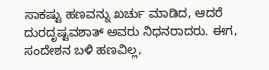ಸಾಕಷ್ಟು ಹಣವನ್ನು ಖರ್ಚು ಮಾಡಿದ, ಆದರೆ ದುರದೃಷ್ಟವಶಾತ್ ಅವರು ನಿಧನರಾದರು. ಈಗ, ಸಂದೇಶನ ಬಳಿ ಹಣವಿಲ್ಲ,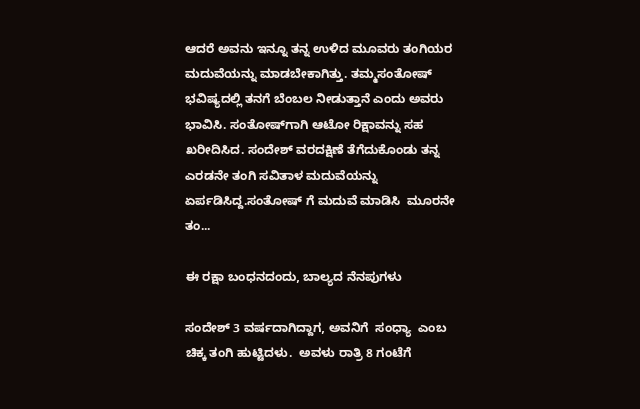ಆದರೆ ಅವನು ಇನ್ನೂ ತನ್ನ ಉಳಿದ ಮೂವರು ತಂಗಿಯರ ಮದುವೆಯನ್ನು ಮಾಡಬೇಕಾಗಿತ್ತು. ತಮ್ಮಸಂತೋಷ್ ಭವಿಷ್ಯದಲ್ಲಿ ತನಗೆ ಬೆಂಬಲ ನೀಡುತ್ತಾನೆ ಎಂದು ಅವರು ಭಾವಿಸಿ. ಸಂತೋಷ್‌ಗಾಗಿ ಆಟೋ ರಿಕ್ಷಾವನ್ನು ಸಹ ಖರೀದಿಸಿದ. ಸಂದೇಶ್ ವರದಕ್ಷಿಣೆ ತೆಗೆದುಕೊಂಡು ತನ್ನ ಎರಡನೇ ತಂಗಿ ಸವಿತಾಳ ಮದುವೆಯನ್ನು ಏರ್ಪಡಿಸಿದ್ದ.ಸಂತೋಷ್ ಗೆ ಮದುವೆ ಮಾಡಿಸಿ  ಮೂರನೇ ತಂ...

ಈ ರಕ್ಷಾ ಬಂಧನದಂದು, ಬಾಲ್ಯದ ನೆನಪುಗಳು

ಸಂದೇಶ್ 3 ವರ್ಷದಾಗಿದ್ದಾಗ, ಅವನಿಗೆ  ಸಂಧ್ಯಾ  ಎಂಬ ಚಿಕ್ಕ ತಂಗಿ ಹುಟ್ಟಿದಳು.  ಅವಳು ರಾತ್ರಿ 8 ಗಂಟೆಗೆ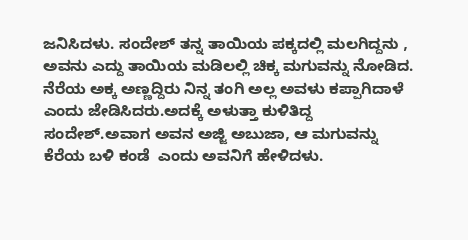ಜನಿಸಿದಳು. ಸಂದೇಶ್ ತನ್ನ ತಾಯಿಯ ಪಕ್ಕದಲ್ಲಿ ಮಲಗಿದ್ದನು , ಅವನು ಎದ್ದು ತಾಯಿಯ ಮಡಿಲಲ್ಲಿ ಚಿಕ್ಕ ಮಗುವನ್ನು ನೋಡಿದ. ನೆರೆಯ ಅಕ್ಕ ಅಣ್ಣದ್ದಿರು ನಿನ್ನ ತಂಗಿ ಅಲ್ಲ ಅವಳು ಕಪ್ಪಾಗಿದಾಳೆ ಎಂದು ಜೇಡಿಸಿದರು.ಅದಕ್ಕೆ ಅಳುತ್ತಾ ಕುಳಿತಿದ್ದ ಸಂದೇಶ್.ಅವಾಗ ಅವನ ಅಜ್ಜಿ ಅಬುಜಾ, ಆ ಮಗುವನ್ನು ಕೆರೆಯ ಬಳಿ ಕಂಡೆ  ಎಂದು ಅವನಿಗೆ ಹೇಳಿದಳು.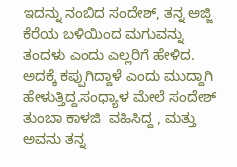ಇದನ್ನು ನಂಬಿದ ಸಂದೇಶ್, ತನ್ನ ಅಜ್ಜಿ ಕೆರೆಯ ಬಳಿಯಿಂದ ಮಗುವನ್ನು ತಂದಳು ಎಂದು ಎಲ್ಲರಿಗೆ ಹೇಳಿದ. ಅದಕ್ಕೆ ಕಪ್ಪುಗಿದ್ದಾಳೆ ಎಂದು ಮುದ್ದಾಗಿ ಹೇಳುತ್ತಿದ್ದ.ಸಂಧ್ಯಾಳ ಮೇಲೆ ಸಂದೇಶ್ ತುಂಬಾ ಕಾಳಜಿ  ವಹಿಸಿದ್ದ , ಮತ್ತು ಅವನು ತನ್ನ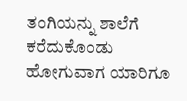ತಂಗಿಯನ್ನು ಶಾಲೆಗೆ ಕರೆದುಕೊಂಡು ಹೋಗುವಾಗ ಯಾರಿಗೂ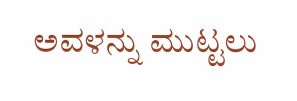ಅವಳನ್ನು ಮುಟ್ಟಲು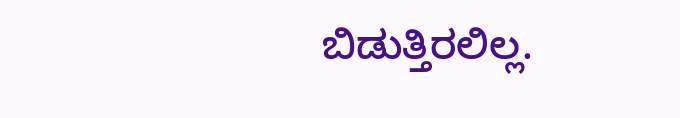ಬಿಡುತ್ತಿರಲಿಲ್ಲ.